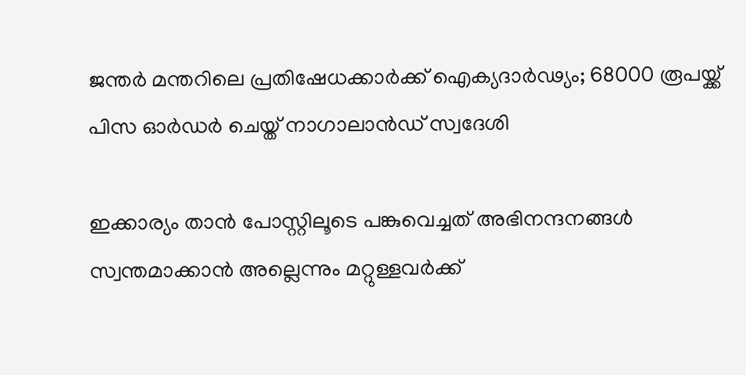ജന്തര്‍ മന്തറിലെ പ്രതിഷേധക്കാര്‍ക്ക് ഐക്യദാര്‍ഢ്യം; 68000 രൂപയ്ക്ക് പിസ ഓര്‍ഡർ ചെയ്ത് നാഗാലാന്‍ഡ് സ്വദേശി

ഇക്കാര്യം താന്‍ പോസ്റ്റിലൂടെ പങ്കുവെച്ചത് അഭിനന്ദനങ്ങള്‍ സ്വന്തമാക്കാന്‍ അല്ലെന്നും മറ്റുള്ളവര്‍ക്ക്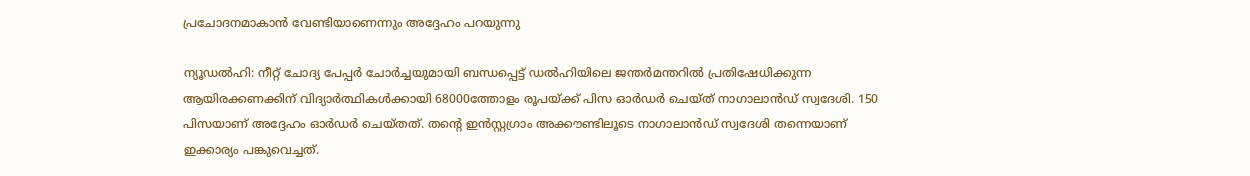പ്രചോദനമാകാന്‍ വേണ്ടിയാണെന്നും അദ്ദേഹം പറയുന്നു

ന്യൂഡല്‍ഹി: നീറ്റ് ചോദ്യ പേപ്പര്‍ ചോര്‍ച്ചയുമായി ബന്ധപ്പെട്ട് ഡൽഹിയിലെ ജന്തർമന്തറിൽ പ്രതിഷേധിക്കുന്ന ആയിരക്കണക്കിന് വിദ്യാര്‍ത്ഥികള്‍ക്കായി 68000ത്തോളം രൂപയ്ക്ക് പിസ ഓര്‍ഡര്‍ ചെയ്ത് നാഗാലാന്‍ഡ് സ്വദേശി. 150 പിസയാണ് അദ്ദേഹം ഓര്‍ഡര്‍ ചെയ്തത്. തൻ്റെ ഇന്‍സ്റ്റഗ്രാം അക്കൗണ്ടിലൂടെ നാഗാലാൻഡ് സ്വദേശി തന്നെയാണ് ഇക്കാര്യം പങ്കുവെച്ചത്.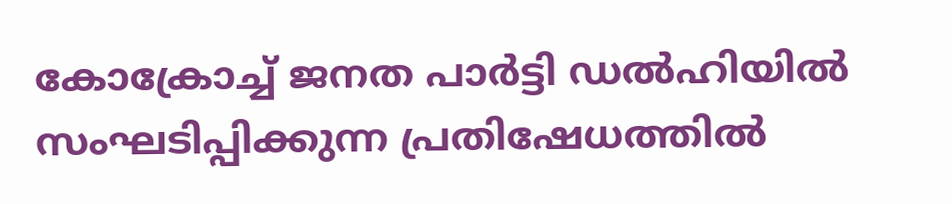കോക്രോച്ച് ജനത പാര്‍ട്ടി ഡല്‍ഹിയില്‍ സംഘടിപ്പിക്കുന്ന പ്രതിഷേധത്തില്‍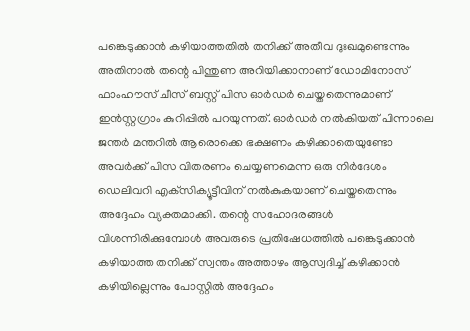പങ്കെടുക്കാന്‍ കഴിയാത്തതില്‍ തനിക്ക് അതീവ ദുഃഖമുണ്ടെന്നും അതിനാല്‍ തന്റെ പിന്തുണ അറിയിക്കാനാണ് ഡോമിനോസ് ഫാംഹൗസ് ചീസ് ബസ്റ്റ് പിസ ഓര്‍ഡര്‍ ചെയ്തതെന്നുമാണ് ഇന്‍സ്റ്റഗ്രാം കുറിപ്പില്‍ പറയുന്നത്. ഓര്‍ഡര്‍ നല്‍കിയത് പിന്നാലെ ജന്തര്‍ മന്തറില്‍ ആരൊക്കെ ഭക്ഷണം കഴിക്കാതെയുണ്ടോ അവര്‍ക്ക് പിസ വിതരണം ചെയ്യണമെന്ന ഒരു നിര്‍ദേശം ഡെലിവറി എക്‌സിക്യൂട്ടീവിന് നല്‍കുകയാണ് ചെയ്തതെന്നും അദ്ദേഹം വ്യക്തമാക്കി. തന്റെ സഹോദരങ്ങള്‍ വിശന്നിരിക്കുമ്പോള്‍ അവരുടെ പ്രതിഷേധത്തില്‍ പങ്കെടുക്കാന്‍ കഴിയാത്ത തനിക്ക് സ്വന്തം അത്താഴം ആസ്വദിച്ച് കഴിക്കാന്‍ കഴിയില്ലെന്നും പോസ്റ്റില്‍ അദ്ദേഹം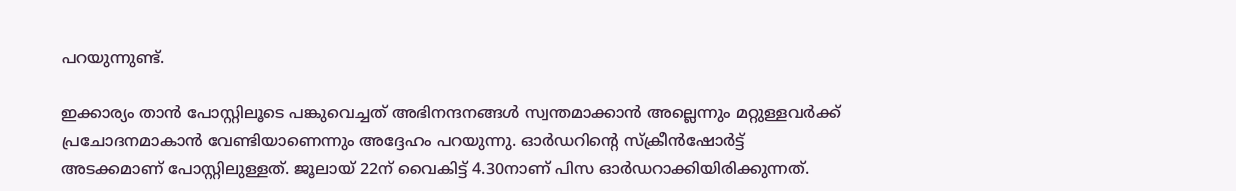പറയുന്നുണ്ട്.

ഇക്കാര്യം താന്‍ പോസ്റ്റിലൂടെ പങ്കുവെച്ചത് അഭിനന്ദനങ്ങള്‍ സ്വന്തമാക്കാന്‍ അല്ലെന്നും മറ്റുള്ളവര്‍ക്ക് പ്രചോദനമാകാന്‍ വേണ്ടിയാണെന്നും അദ്ദേഹം പറയുന്നു. ഓര്‍ഡറിന്റെ സ്‌ക്രീന്‍ഷോര്‍ട്ട് അടക്കമാണ് പോസ്റ്റിലുള്ളത്. ജൂലായ് 22ന് വൈകിട്ട് 4.30നാണ് പിസ ഓര്‍ഡറാക്കിയിരിക്കുന്നത്.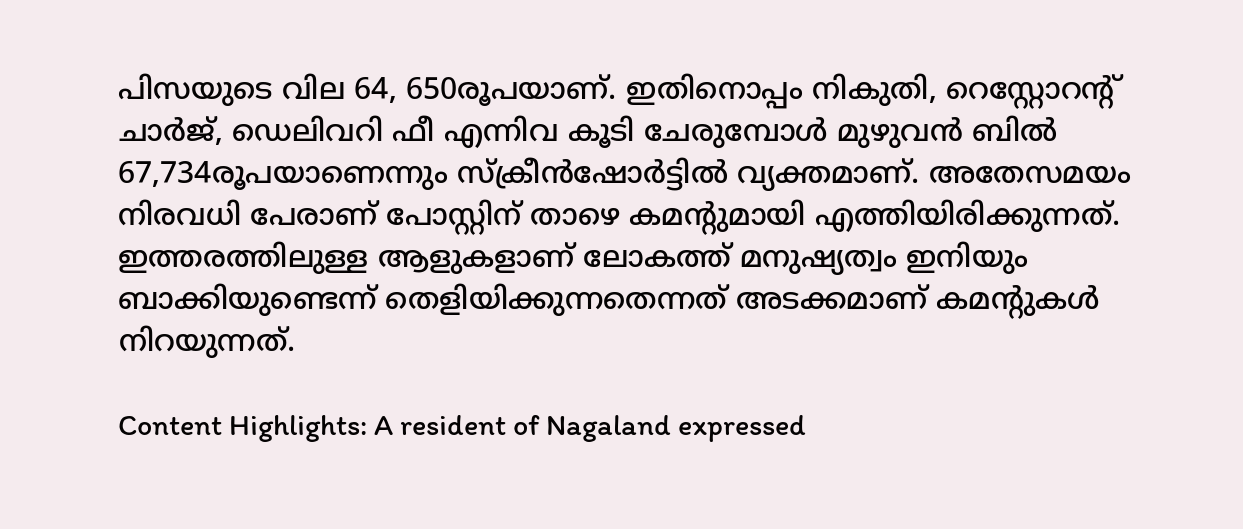പിസയുടെ വില 64, 650രൂപയാണ്. ഇതിനൊപ്പം നികുതി, റെസ്റ്റോറന്റ് ചാര്‍ജ്, ഡെലിവറി ഫീ എന്നിവ കൂടി ചേരുമ്പോള്‍ മുഴുവന്‍ ബില്‍ 67,734രൂപയാണെന്നും സ്‌ക്രീന്‍ഷോര്‍ട്ടില്‍ വ്യക്തമാണ്. അതേസമയം നിരവധി പേരാണ് പോസ്റ്റിന് താഴെ കമന്റുമായി എത്തിയിരിക്കുന്നത്. ഇത്തരത്തിലുള്ള ആളുകളാണ് ലോകത്ത് മനുഷ്യത്വം ഇനിയും ബാക്കിയുണ്ടെന്ന് തെളിയിക്കുന്നതെന്നത് അടക്കമാണ് കമന്റുകള്‍ നിറയുന്നത്.

Content Highlights: A resident of Nagaland expressed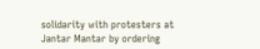solidarity with protesters at Jantar Mantar by ordering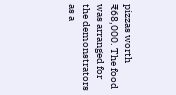pizzas worth ₹68,000. The food was arranged for the demonstrators as a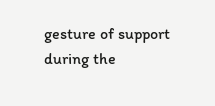gesture of support during the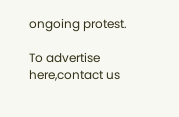ongoing protest.

To advertise here,contact us